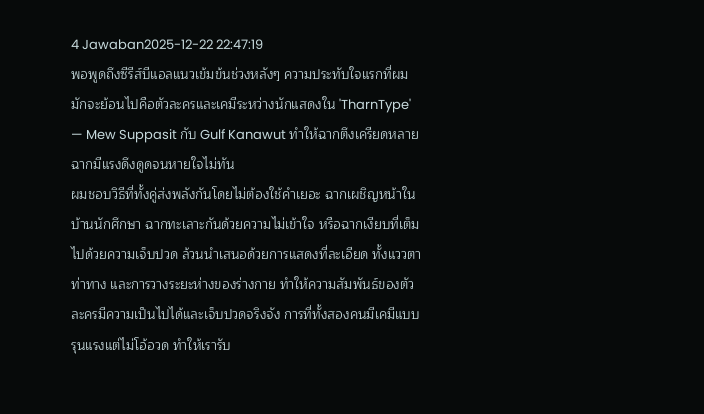4 Jawaban2025-12-22 22:47:19
พอพูดถึงซีรีส์บีแอลแนวเข้มข้นช่วงหลังๆ ความประทับใจแรกที่ผมมักจะย้อนไปคือตัวละครและเคมีระหว่างนักแสดงใน 'TharnType' — Mew Suppasit กับ Gulf Kanawut ทำให้ฉากตึงเครียดหลายฉากมีแรงดึงดูดจนหายใจไม่ทัน
ผมชอบวิธีที่ทั้งคู่ส่งพลังกันโดยไม่ต้องใช้คำเยอะ ฉากเผชิญหน้าในบ้านนักศึกษา ฉากทะเลาะกันด้วยความไม่เข้าใจ หรือฉากเงียบที่เต็มไปด้วยความเจ็บปวด ล้วนนำเสนอด้วยการแสดงที่ละเอียด ทั้งแววตา ท่าทาง และการวางระยะห่างของร่างกาย ทำให้ความสัมพันธ์ของตัวละครมีความเป็นไปได้และเจ็บปวดจริงจัง การที่ทั้งสองคนมีเคมีแบบรุนแรงแต่ไม่โอ้อวด ทำให้เรารับ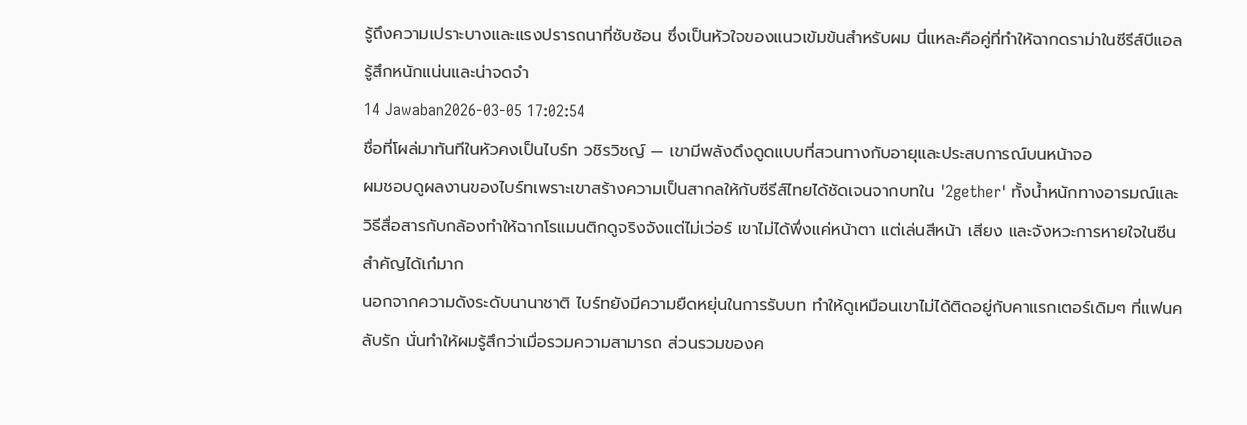รู้ถึงความเปราะบางและแรงปรารถนาที่ซับซ้อน ซึ่งเป็นหัวใจของแนวเข้มข้นสำหรับผม นี่แหละคือคู่ที่ทำให้ฉากดราม่าในซีรีส์บีแอลรู้สึกหนักแน่นและน่าจดจำ
14 Jawaban2026-03-05 17:02:54
ชื่อที่โผล่มาทันทีในหัวคงเป็นไบร์ท วชิรวิชญ์ — เขามีพลังดึงดูดแบบที่สวนทางกับอายุและประสบการณ์บนหน้าจอ
ผมชอบดูผลงานของไบร์ทเพราะเขาสร้างความเป็นสากลให้กับซีรีส์ไทยได้ชัดเจนจากบทใน '2gether' ทั้งน้ำหนักทางอารมณ์และวิธีสื่อสารกับกล้องทำให้ฉากโรแมนติกดูจริงจังแต่ไม่เว่อร์ เขาไม่ได้พึ่งแค่หน้าตา แต่เล่นสีหน้า เสียง และจังหวะการหายใจในซีนสำคัญได้เก๋มาก
นอกจากความดังระดับนานาชาติ ไบร์ทยังมีความยืดหยุ่นในการรับบท ทำให้ดูเหมือนเขาไม่ได้ติดอยู่กับคาแรกเตอร์เดิมๆ ที่แฟนคลับรัก นั่นทำให้ผมรู้สึกว่าเมื่อรวมความสามารถ ส่วนรวมของค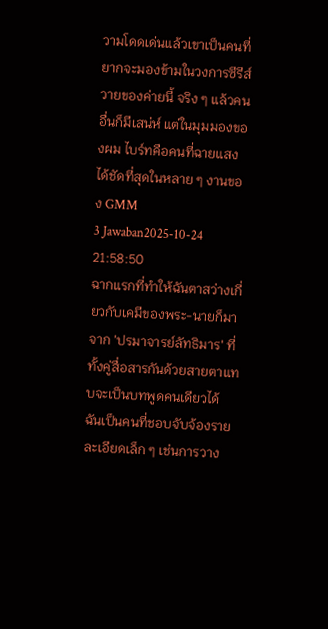วามโดดเด่นแล้วเขาเป็นคนที่ยากจะมองข้ามในวงการซีรีส์วายของค่ายนี้ จริง ๆ แล้วคนอื่นก็มีเสน่ห์ แต่ในมุมมองของผม ไบร์ทคือคนที่ฉายแสงได้ชัดที่สุดในหลาย ๆ งานของ GMM
3 Jawaban2025-10-24 21:58:50
ฉากแรกที่ทำให้ฉันตาสว่างเกี่ยวกับเคมีของพระ-นายก็มาจาก 'ปรมาจารย์ลัทธิมาร' ที่ทั้งคู่สื่อสารกันด้วยสายตาแทบจะเป็นบทพูดคนเดียวได้
ฉันเป็นคนที่ชอบจับจ้องรายละเอียดเล็ก ๆ เช่นการวาง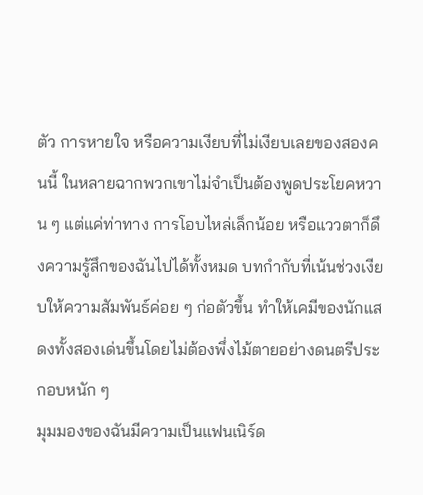ตัว การหายใจ หรือความเงียบที่ไม่เงียบเลยของสองคนนี้ ในหลายฉากพวกเขาไม่จำเป็นต้องพูดประโยคหวาน ๆ แต่แค่ท่าทาง การโอบไหล่เล็กน้อย หรือแววตาก็ดึงความรู้สึกของฉันไปได้ทั้งหมด บทกํากับที่เน้นช่วงเงียบให้ความสัมพันธ์ค่อย ๆ ก่อตัวขึ้น ทำให้เคมีของนักแสดงทั้งสองเด่นขึ้นโดยไม่ต้องพึ่งไม้ตายอย่างดนตรีประกอบหนัก ๆ
มุมมองของฉันมีความเป็นแฟนเนิร์ด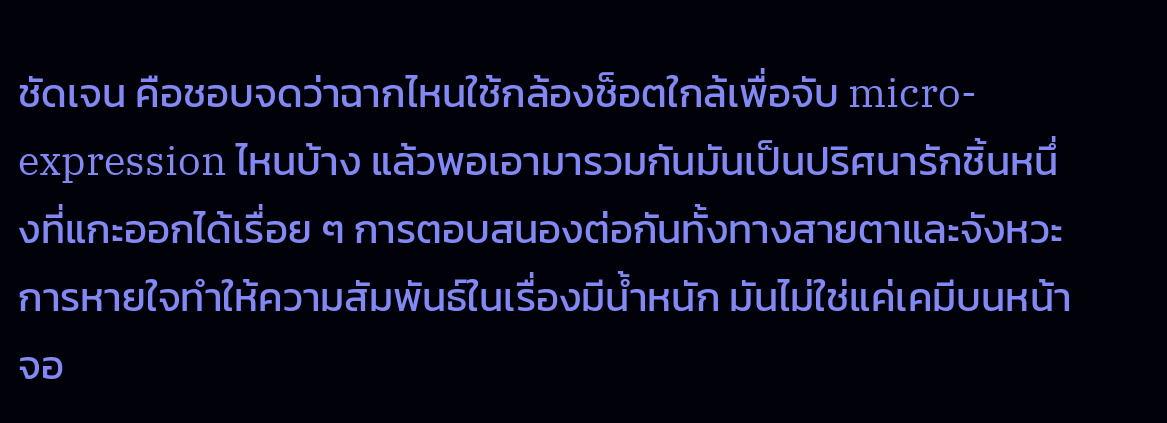ชัดเจน คือชอบจดว่าฉากไหนใช้กล้องช็อตใกล้เพื่อจับ micro-expression ไหนบ้าง แล้วพอเอามารวมกันมันเป็นปริศนารักชิ้นหนึ่งที่แกะออกได้เรื่อย ๆ การตอบสนองต่อกันทั้งทางสายตาและจังหวะการหายใจทำให้ความสัมพันธ์ในเรื่องมีน้ำหนัก มันไม่ใช่แค่เคมีบนหน้าจอ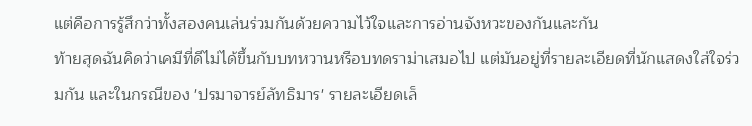แต่คือการรู้สึกว่าทั้งสองคนเล่นร่วมกันด้วยความไว้ใจและการอ่านจังหวะของกันและกัน
ท้ายสุดฉันคิดว่าเคมีที่ดีไม่ได้ขึ้นกับบทหวานหรือบทดราม่าเสมอไป แต่มันอยู่ที่รายละเอียดที่นักแสดงใส่ใจร่วมกัน และในกรณีของ 'ปรมาจารย์ลัทธิมาร' รายละเอียดเล็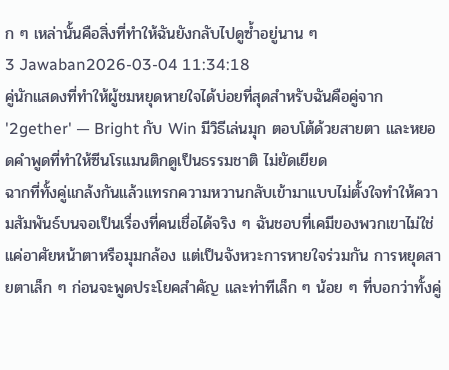ก ๆ เหล่านั้นคือสิ่งที่ทำให้ฉันยังกลับไปดูซ้ำอยู่นาน ๆ
3 Jawaban2026-03-04 11:34:18
คู่นักแสดงที่ทำให้ผู้ชมหยุดหายใจได้บ่อยที่สุดสำหรับฉันคือคู่จาก '2gether' — Bright กับ Win มีวิธีเล่นมุก ตอบโต้ด้วยสายตา และหยอดคำพูดที่ทำให้ซีนโรแมนติกดูเป็นธรรมชาติ ไม่ยัดเยียด
ฉากที่ทั้งคู่แกล้งกันแล้วแทรกความหวานกลับเข้ามาแบบไม่ตั้งใจทำให้ความสัมพันธ์บนจอเป็นเรื่องที่คนเชื่อได้จริง ๆ ฉันชอบที่เคมีของพวกเขาไม่ใช่แค่อาศัยหน้าตาหรือมุมกล้อง แต่เป็นจังหวะการหายใจร่วมกัน การหยุดสายตาเล็ก ๆ ก่อนจะพูดประโยคสำคัญ และท่าทีเล็ก ๆ น้อย ๆ ที่บอกว่าทั้งคู่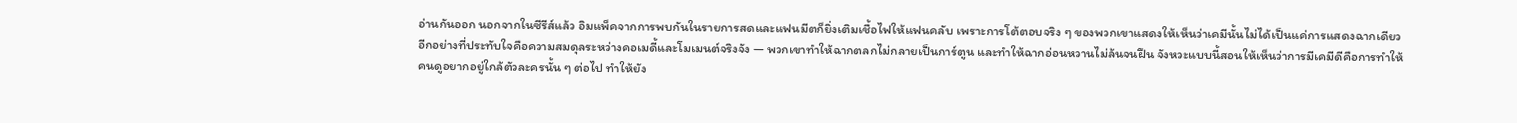อ่านกันออก นอกจากในซีรีส์แล้ว อิมแพ็คจากการพบกันในรายการสดและแฟนมีตก็ยิ่งเติมเชื้อไฟให้แฟนคลับ เพราะการโต้ตอบจริง ๆ ของพวกเขาแสดงให้เห็นว่าเคมีนั้นไม่ได้เป็นแค่การแสดงฉากเดียว
อีกอย่างที่ประทับใจคือความสมดุลระหว่างคอเมดี้และโมเมนต์จริงจัง — พวกเขาทำให้ฉากตลกไม่กลายเป็นการ์ตูน และทำให้ฉากอ่อนหวานไม่ล้นจนฝืน จังหวะแบบนี้สอนให้เห็นว่าการมีเคมีดีคือการทำให้คนดูอยากอยู่ใกล้ตัวละครนั้น ๆ ต่อไป ทำให้ยัง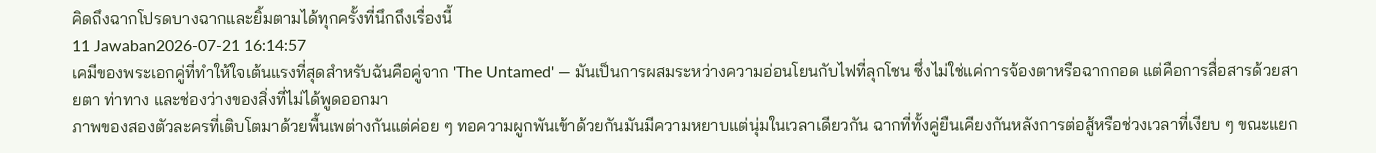คิดถึงฉากโปรดบางฉากและยิ้มตามได้ทุกครั้งที่นึกถึงเรื่องนี้
11 Jawaban2026-07-21 16:14:57
เคมีของพระเอกคู่ที่ทำให้ใจเต้นแรงที่สุดสำหรับฉันคือคู่จาก 'The Untamed' — มันเป็นการผสมระหว่างความอ่อนโยนกับไฟที่ลุกโชน ซึ่งไม่ใช่แค่การจ้องตาหรือฉากกอด แต่คือการสื่อสารด้วยสายตา ท่าทาง และช่องว่างของสิ่งที่ไม่ได้พูดออกมา
ภาพของสองตัวละครที่เติบโตมาด้วยพื้นเพต่างกันแต่ค่อย ๆ ทอความผูกพันเข้าด้วยกันมันมีความหยาบแต่นุ่มในเวลาเดียวกัน ฉากที่ทั้งคู่ยืนเคียงกันหลังการต่อสู้หรือช่วงเวลาที่เงียบ ๆ ขณะแยก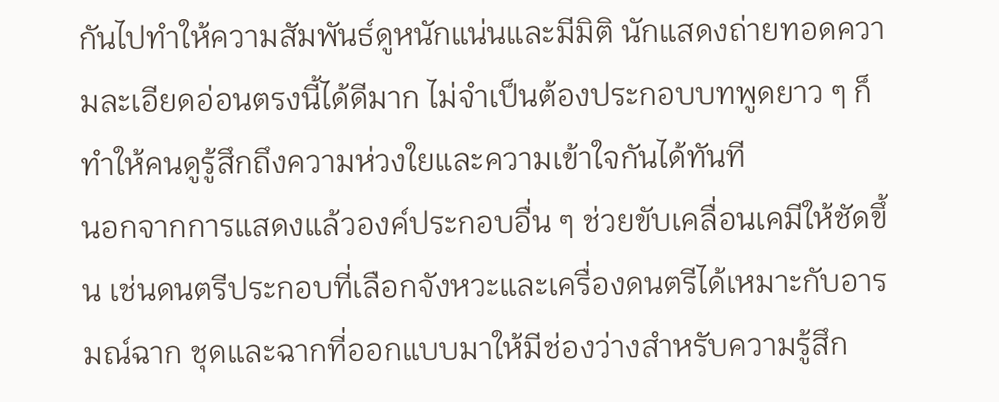กันไปทำให้ความสัมพันธ์ดูหนักแน่นและมีมิติ นักแสดงถ่ายทอดความละเอียดอ่อนตรงนี้ได้ดีมาก ไม่จำเป็นต้องประกอบบทพูดยาว ๆ ก็ทำให้คนดูรู้สึกถึงความห่วงใยและความเข้าใจกันได้ทันที
นอกจากการแสดงแล้วองค์ประกอบอื่น ๆ ช่วยขับเคลื่อนเคมีให้ชัดขึ้น เช่นดนตรีประกอบที่เลือกจังหวะและเครื่องดนตรีได้เหมาะกับอารมณ์ฉาก ชุดและฉากที่ออกแบบมาให้มีช่องว่างสำหรับความรู้สึก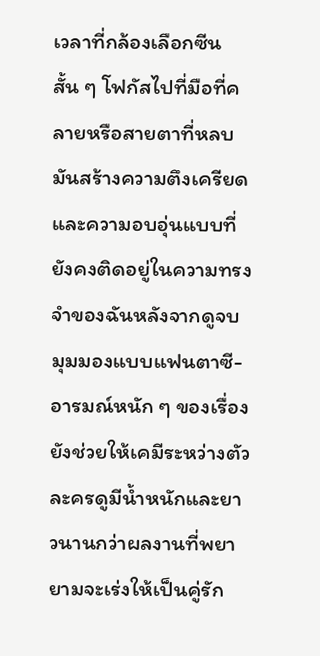เวลาที่กล้องเลือกซีนสั้น ๆ โฟกัสไปที่มือที่คลายหรือสายตาที่หลบ มันสร้างความตึงเครียดและความอบอุ่นแบบที่ยังคงติดอยู่ในความทรงจำของฉันหลังจากดูจบ มุมมองแบบแฟนตาซี-อารมณ์หนัก ๆ ของเรื่องยังช่วยให้เคมีระหว่างตัวละครดูมีน้ำหนักและยาวนานกว่าผลงานที่พยายามจะเร่งให้เป็นคู่รัก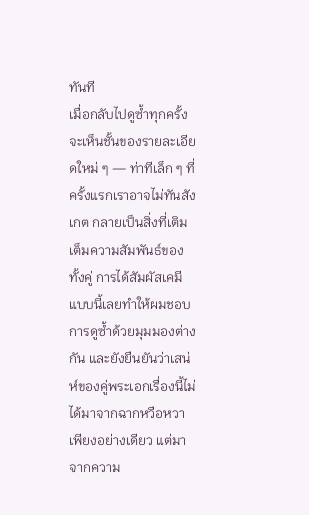ทันที
เมื่อกลับไปดูซ้ำทุกครั้งจะเห็นชั้นของรายละเอียดใหม่ ๆ — ท่าทีเล็ก ๆ ที่ครั้งแรกเราอาจไม่ทันสังเกต กลายเป็นสิ่งที่เติมเต็มความสัมพันธ์ของทั้งคู่ การได้สัมผัสเคมีแบบนี้เลยทำให้ผมชอบการดูซ้ำด้วยมุมมองต่างกัน และยังยืนยันว่าเสน่ห์ของคู่พระเอกเรื่องนี้ไม่ได้มาจากฉากหวือหวาเพียงอย่างเดียว แต่มาจากความ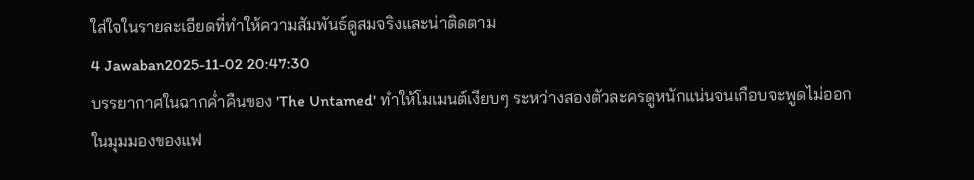ใส่ใจในรายละเอียดที่ทำให้ความสัมพันธ์ดูสมจริงและน่าติดตาม
4 Jawaban2025-11-02 20:47:30
บรรยากาศในฉากค่ำคืนของ 'The Untamed' ทำให้โมเมนต์เงียบๆ ระหว่างสองตัวละครดูหนักแน่นจนเกือบจะพูดไม่ออก
ในมุมมองของแฟ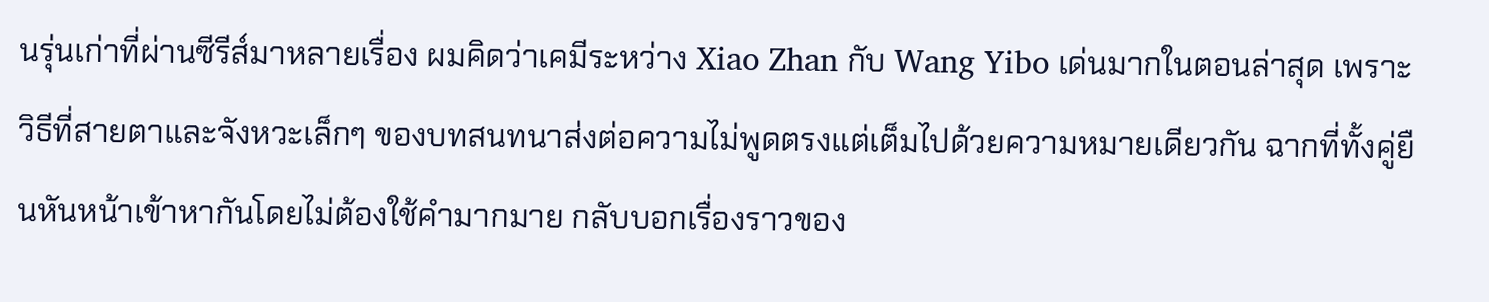นรุ่นเก่าที่ผ่านซีรีส์มาหลายเรื่อง ผมคิดว่าเคมีระหว่าง Xiao Zhan กับ Wang Yibo เด่นมากในตอนล่าสุด เพราะวิธีที่สายตาและจังหวะเล็กๆ ของบทสนทนาส่งต่อความไม่พูดตรงแต่เต็มไปด้วยความหมายเดียวกัน ฉากที่ทั้งคู่ยืนหันหน้าเข้าหากันโดยไม่ต้องใช้คำมากมาย กลับบอกเรื่องราวของ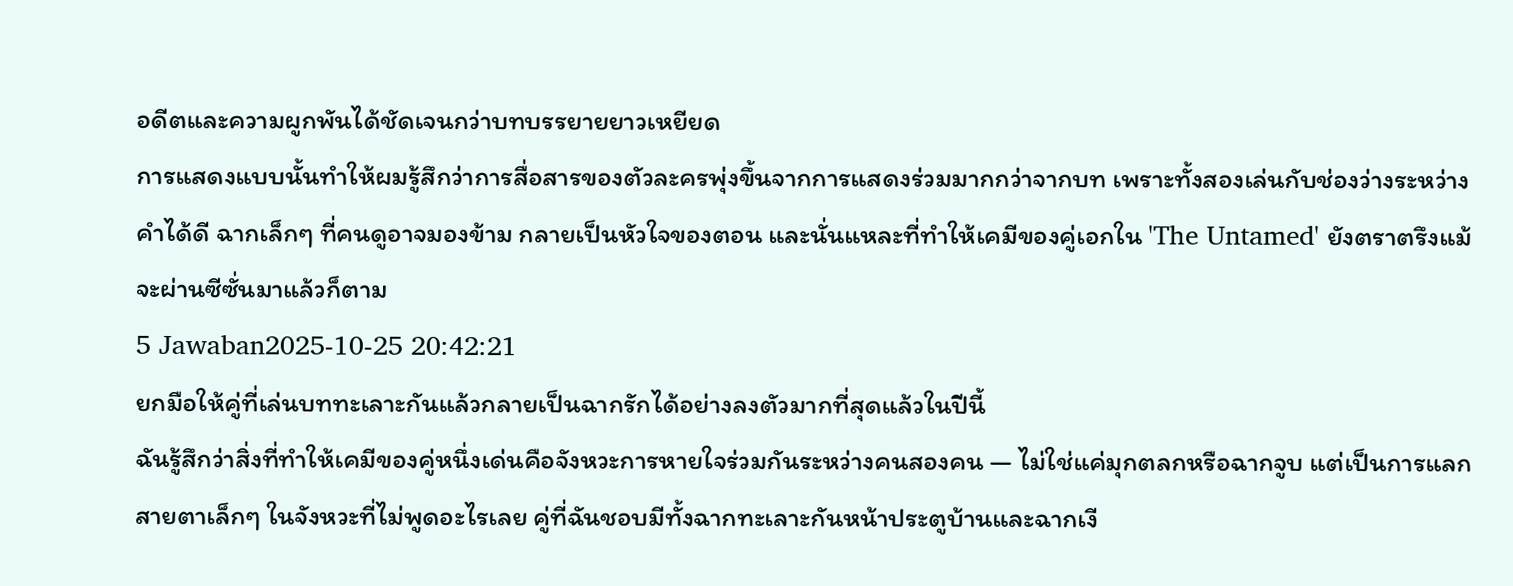อดีตและความผูกพันได้ชัดเจนกว่าบทบรรยายยาวเหยียด
การแสดงแบบนั้นทำให้ผมรู้สึกว่าการสื่อสารของตัวละครพุ่งขึ้นจากการแสดงร่วมมากกว่าจากบท เพราะทั้งสองเล่นกับช่องว่างระหว่างคำได้ดี ฉากเล็กๆ ที่คนดูอาจมองข้าม กลายเป็นหัวใจของตอน และนั่นแหละที่ทำให้เคมีของคู่เอกใน 'The Untamed' ยังตราตรึงแม้จะผ่านซีซั่นมาแล้วก็ตาม
5 Jawaban2025-10-25 20:42:21
ยกมือให้คู่ที่เล่นบททะเลาะกันแล้วกลายเป็นฉากรักได้อย่างลงตัวมากที่สุดแล้วในปีนี้
ฉันรู้สึกว่าสิ่งที่ทำให้เคมีของคู่หนึ่งเด่นคือจังหวะการหายใจร่วมกันระหว่างคนสองคน — ไม่ใช่แค่มุกตลกหรือฉากจูบ แต่เป็นการแลกสายตาเล็กๆ ในจังหวะที่ไม่พูดอะไรเลย คู่ที่ฉันชอบมีทั้งฉากทะเลาะกันหน้าประตูบ้านและฉากเงี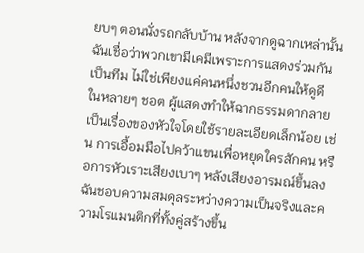ยบๆ ตอนนั่งรถกลับบ้าน หลังจากดูฉากเหล่านั้นฉันเชื่อว่าพวกเขามีเคมีเพราะการแสดงร่วมกันเป็นทีม ไม่ใช่เพียงแค่คนหนึ่งชวนอีกคนให้ดูดี
ในหลายๆ ชอต ผู้แสดงทำให้ฉากธรรมดากลายเป็นเรื่องของหัวใจโดยใช้รายละเอียดเล็กน้อย เช่น การเอื้อมมือไปคว้าแขนเพื่อหยุดใครสักคน หรือการหัวเราะเสียงเบาๆ หลังเสียงอารมณ์ขึ้นลง ฉันชอบความสมดุลระหว่างความเป็นจริงและความโรแมนติกที่ทั้งคู่สร้างขึ้น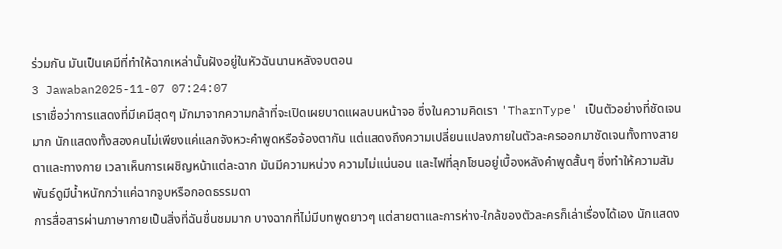ร่วมกัน มันเป็นเคมีที่ทำให้ฉากเหล่านั้นฝังอยู่ในหัวฉันนานหลังจบตอน
3 Jawaban2025-11-07 07:24:07
เราเชื่อว่าการแสดงที่มีเคมีสุดๆ มักมาจากความกล้าที่จะเปิดเผยบาดแผลบนหน้าจอ ซึ่งในความคิดเรา 'TharnType' เป็นตัวอย่างที่ชัดเจนมาก นักแสดงทั้งสองคนไม่เพียงแค่แลกจังหวะคำพูดหรือจ้องตากัน แต่แสดงถึงความเปลี่ยนแปลงภายในตัวละครออกมาชัดเจนทั้งทางสายตาและทางกาย เวลาเห็นการเผชิญหน้าแต่ละฉาก มันมีความหน่วง ความไม่แน่นอน และไฟที่ลุกโชนอยู่เบื้องหลังคำพูดสั้นๆ ซึ่งทำให้ความสัมพันธ์ดูมีน้ำหนักกว่าแค่ฉากจูบหรือกอดธรรมดา
การสื่อสารผ่านภาษากายเป็นสิ่งที่ฉันชื่นชมมาก บางฉากที่ไม่มีบทพูดยาวๆ แต่สายตาและการห่าง-ใกล้ของตัวละครก็เล่าเรื่องได้เอง นักแสดง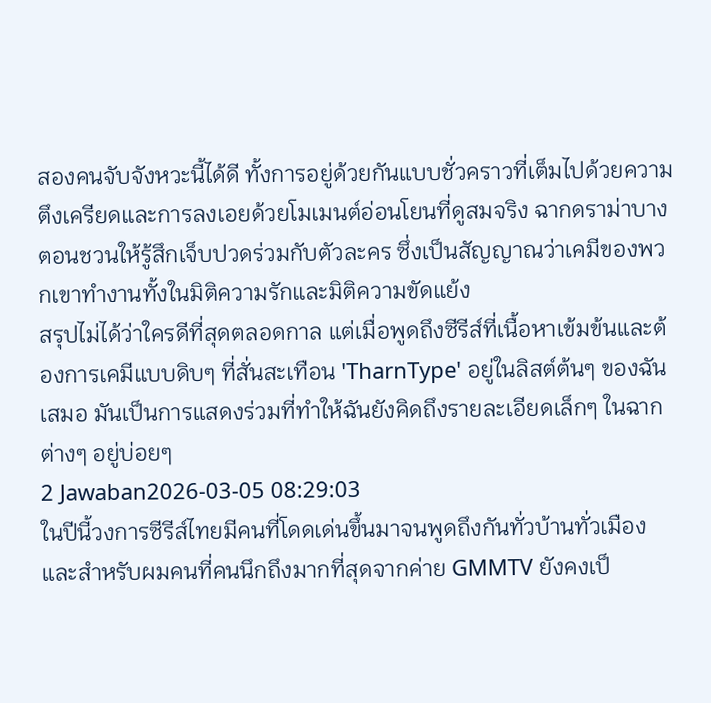สองคนจับจังหวะนี้ได้ดี ทั้งการอยู่ด้วยกันแบบชั่วคราวที่เต็มไปด้วยความตึงเครียดและการลงเอยด้วยโมเมนต์อ่อนโยนที่ดูสมจริง ฉากดราม่าบางตอนชวนให้รู้สึกเจ็บปวดร่วมกับตัวละคร ซึ่งเป็นสัญญาณว่าเคมีของพวกเขาทำงานทั้งในมิติความรักและมิติความขัดแย้ง
สรุปไม่ได้ว่าใครดีที่สุดตลอดกาล แต่เมื่อพูดถึงซีรีส์ที่เนื้อหาเข้มข้นและต้องการเคมีแบบดิบๆ ที่สั่นสะเทือน 'TharnType' อยู่ในลิสต์ต้นๆ ของฉันเสมอ มันเป็นการแสดงร่วมที่ทำให้ฉันยังคิดถึงรายละเอียดเล็กๆ ในฉากต่างๆ อยู่บ่อยๆ
2 Jawaban2026-03-05 08:29:03
ในปีนี้วงการซีรีส์ไทยมีคนที่โดดเด่นขึ้นมาจนพูดถึงกันทั่วบ้านทั่วเมือง และสำหรับผมคนที่คนนึกถึงมากที่สุดจากค่าย GMMTV ยังคงเป็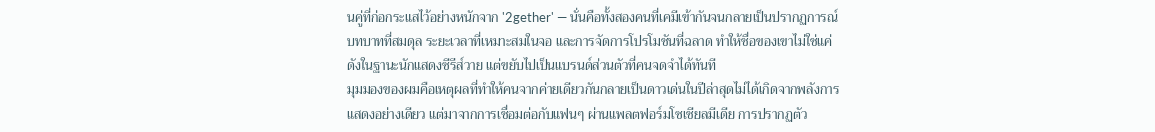นคู่ที่ก่อกระแสไว้อย่างหนักจาก '2gether' — นั่นคือทั้งสองคนที่เคมีเข้ากันจนกลายเป็นปรากฏการณ์ บทบาทที่สมดุล ระยะเวลาที่เหมาะสมในจอ และการจัดการโปรโมชันที่ฉลาด ทำให้ชื่อของเขาไม่ใช่แค่ดังในฐานะนักแสดงซีรีส์วาย แต่ขยับไปเป็นแบรนด์ส่วนตัวที่คนจดจำได้ทันที
มุมมองของผมคือเหตุผลที่ทำให้คนจากค่ายเดียวกันกลายเป็นดาวเด่นในปีล่าสุดไม่ได้เกิดจากพลังการแสดงอย่างเดียว แต่มาจากการเชื่อมต่อกับแฟนๆ ผ่านแพลตฟอร์มโซเชียลมีเดีย การปรากฏตัว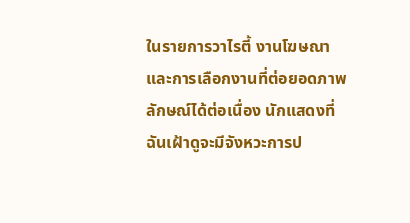ในรายการวาไรตี้ งานโฆษณา และการเลือกงานที่ต่อยอดภาพลักษณ์ได้ต่อเนื่อง นักแสดงที่ฉันเฝ้าดูจะมีจังหวะการป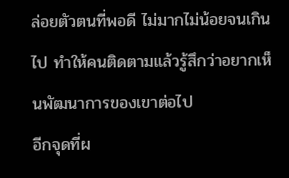ล่อยตัวตนที่พอดี ไม่มากไม่น้อยจนเกินไป ทำให้คนติดตามแล้วรู้สึกว่าอยากเห็นพัฒนาการของเขาต่อไป
อีกจุดที่ผ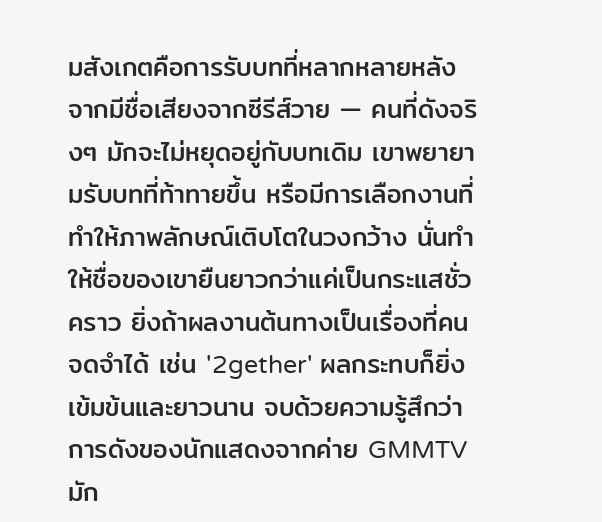มสังเกตคือการรับบทที่หลากหลายหลังจากมีชื่อเสียงจากซีรีส์วาย — คนที่ดังจริงๆ มักจะไม่หยุดอยู่กับบทเดิม เขาพยายามรับบทที่ท้าทายขึ้น หรือมีการเลือกงานที่ทำให้ภาพลักษณ์เติบโตในวงกว้าง นั่นทำให้ชื่อของเขายืนยาวกว่าแค่เป็นกระแสชั่วคราว ยิ่งถ้าผลงานต้นทางเป็นเรื่องที่คนจดจำได้ เช่น '2gether' ผลกระทบก็ยิ่งเข้มข้นและยาวนาน จบด้วยความรู้สึกว่าการดังของนักแสดงจากค่าย GMMTV มัก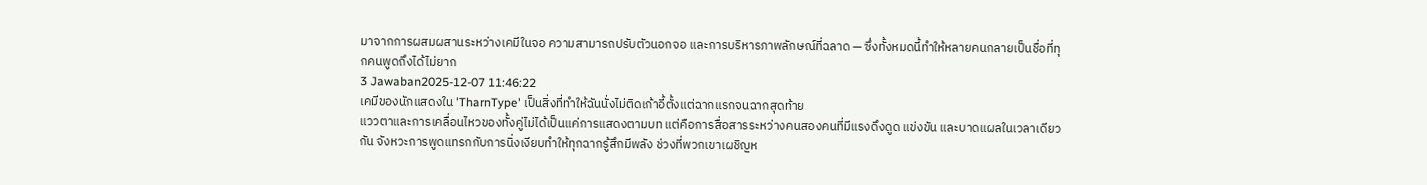มาจากการผสมผสานระหว่างเคมีในจอ ความสามารถปรับตัวนอกจอ และการบริหารภาพลักษณ์ที่ฉลาด — ซึ่งทั้งหมดนี้ทำให้หลายคนกลายเป็นชื่อที่ทุกคนพูดถึงได้ไม่ยาก
3 Jawaban2025-12-07 11:46:22
เคมีของนักแสดงใน 'TharnType' เป็นสิ่งที่ทำให้ฉันนั่งไม่ติดเก้าอี้ตั้งแต่ฉากแรกจนฉากสุดท้าย
แววตาและการเคลื่อนไหวของทั้งคู่ไม่ได้เป็นแค่การแสดงตามบท แต่คือการสื่อสารระหว่างคนสองคนที่มีแรงดึงดูด แข่งขัน และบาดแผลในเวลาเดียวกัน จังหวะการพูดแทรกกับการนิ่งเงียบทำให้ทุกฉากรู้สึกมีพลัง ช่วงที่พวกเขาเผชิญห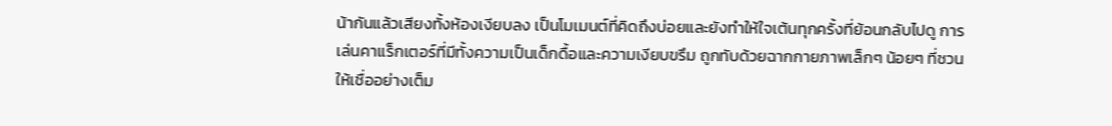น้ากันแล้วเสียงทั้งห้องเงียบลง เป็นโมเมนต์ที่คิดถึงบ่อยและยังทำให้ใจเต้นทุกครั้งที่ย้อนกลับไปดู การเล่นคาแร็กเตอร์ที่มีทั้งความเป็นเด็กดื้อและความเงียบขรึม ถูกทับด้วยฉากกายภาพเล็กๆ น้อยๆ ที่ชวนให้เชื่ออย่างเต็ม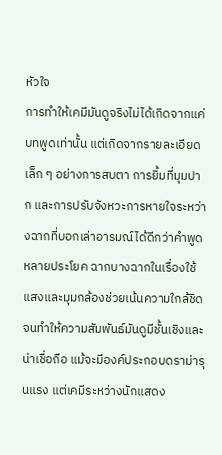หัวใจ
การทำให้เคมีมันดูจริงไม่ได้เกิดจากแค่บทพูดเท่านั้น แต่เกิดจากรายละเอียดเล็ก ๆ อย่างการสบตา การยิ้มที่มุมปาก และการปรับจังหวะการหายใจระหว่างฉากที่บอกเล่าอารมณ์ได้ดีกว่าคำพูดหลายประโยค ฉากบางฉากในเรื่องใช้แสงและมุมกล้องช่วยเน้นความใกล้ชิดจนทำให้ความสัมพันธ์มันดูมีชั้นเชิงและน่าเชื่อถือ แม้จะมีองค์ประกอบดราม่ารุนแรง แต่เคมีระหว่างนักแสดง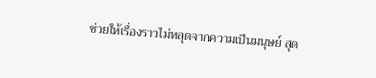ช่วยให้เรื่องราวไม่หลุดจากความเป็นมนุษย์ สุด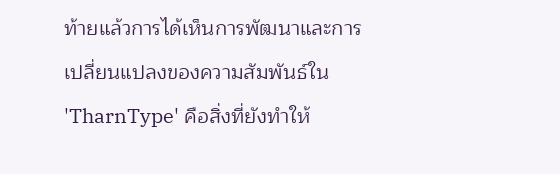ท้ายแล้วการได้เห็นการพัฒนาและการเปลี่ยนแปลงของความสัมพันธ์ใน 'TharnType' คือสิ่งที่ยังทำให้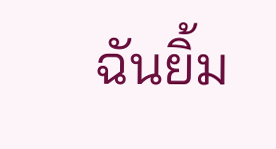ฉันยิ้ม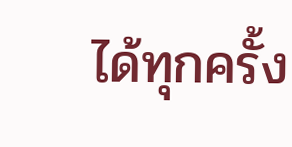ได้ทุกครั้ง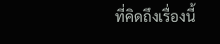ที่คิดถึงเรื่องนี้